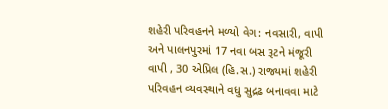શહેરી પરિવહનને મળ્યો વેગ: નવસારી, વાપી અને પાલનપુરમાં 17 નવા બસ રૂટને મંજૂરી
વાપી , 30 એપ્રિલ (હિ.સ.) રાજ્યમાં શહેરી પરિવહન વ્યવસ્થાને વધુ સુદ્રઢ બનાવવા માટે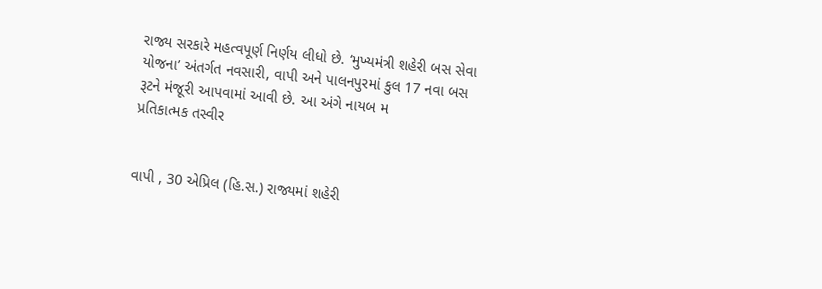રાજ્ય સરકારે મહત્વપૂર્ણ નિર્ણય લીધો છે. ‘મુખ્યમંત્રી શહેરી બસ સેવા યોજના’ અંતર્ગત નવસારી, વાપી અને પાલનપુરમાં કુલ 17 નવા બસ રૂટને મંજૂરી આપવામાં આવી છે. આ અંગે નાયબ મ
પ્રતિકાત્મક તસ્વીર


વાપી , 30 એપ્રિલ (હિ.સ.) રાજ્યમાં શહેરી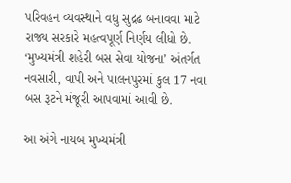પરિવહન વ્યવસ્થાને વધુ સુદ્રઢ બનાવવા માટે રાજ્ય સરકારે મહત્વપૂર્ણ નિર્ણય લીધો છે. ‘મુખ્યમંત્રી શહેરી બસ સેવા યોજના’ અંતર્ગત નવસારી, વાપી અને પાલનપુરમાં કુલ 17 નવા બસ રૂટને મંજૂરી આપવામાં આવી છે.

આ અંગે નાયબ મુખ્યમંત્રી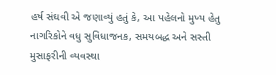હર્ષ સંઘવી એ જણાવ્યું હતું કે, આ પહેલનો મુખ્ય હેતુ નાગરિકોને વધુ સુવિધાજનક, સમયબદ્ધ અને સસ્તી મુસાફરીની વ્યવસ્થા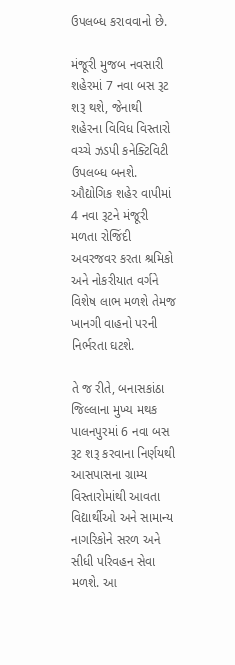ઉપલબ્ધ કરાવવાનો છે.

મંજૂરી મુજબ નવસારી શહેરમાં 7 નવા બસ રૂટ શરૂ થશે, જેનાથી શહેરના વિવિધ વિસ્તારો વચ્ચે ઝડપી કનેક્ટિવિટી ઉપલબ્ધ બનશે. ઔદ્યોગિક શહેર વાપીમાં 4 નવા રૂટને મંજૂરી મળતા રોજિંદી અવરજવર કરતા શ્રમિકો અને નોકરીયાત વર્ગને વિશેષ લાભ મળશે તેમજ ખાનગી વાહનો પરની નિર્ભરતા ઘટશે.

તે જ રીતે, બનાસકાંઠા જિલ્લાના મુખ્ય મથક પાલનપુરમાં 6 નવા બસ રૂટ શરૂ કરવાના નિર્ણયથી આસપાસના ગ્રામ્ય વિસ્તારોમાંથી આવતા વિદ્યાર્થીઓ અને સામાન્ય નાગરિકોને સરળ અને સીધી પરિવહન સેવા મળશે. આ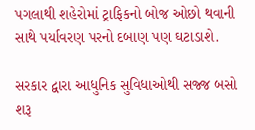પગલાથી શહેરોમાં ટ્રાફિકનો બોજ ઓછો થવાની સાથે પર્યાવરણ પરનો દબાણ પણ ઘટાડાશે.

સરકાર દ્વારા આધુનિક સુવિધાઓથી સજ્જ બસો શરૂ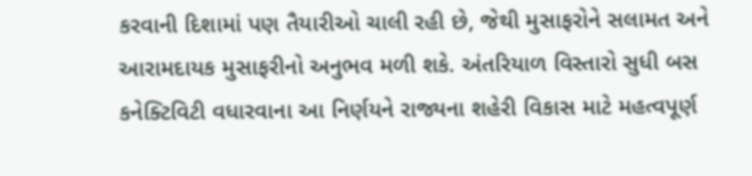કરવાની દિશામાં પણ તૈયારીઓ ચાલી રહી છે, જેથી મુસાફરોને સલામત અને આરામદાયક મુસાફરીનો અનુભવ મળી શકે. અંતરિયાળ વિસ્તારો સુધી બસ કનેક્ટિવિટી વધારવાના આ નિર્ણયને રાજ્યના શહેરી વિકાસ માટે મહત્વપૂર્ણ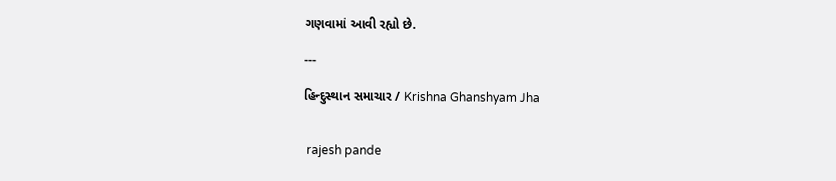ગણવામાં આવી રહ્યો છે.

---

હિન્દુસ્થાન સમાચાર / Krishna Ghanshyam Jha


 rajesh pande